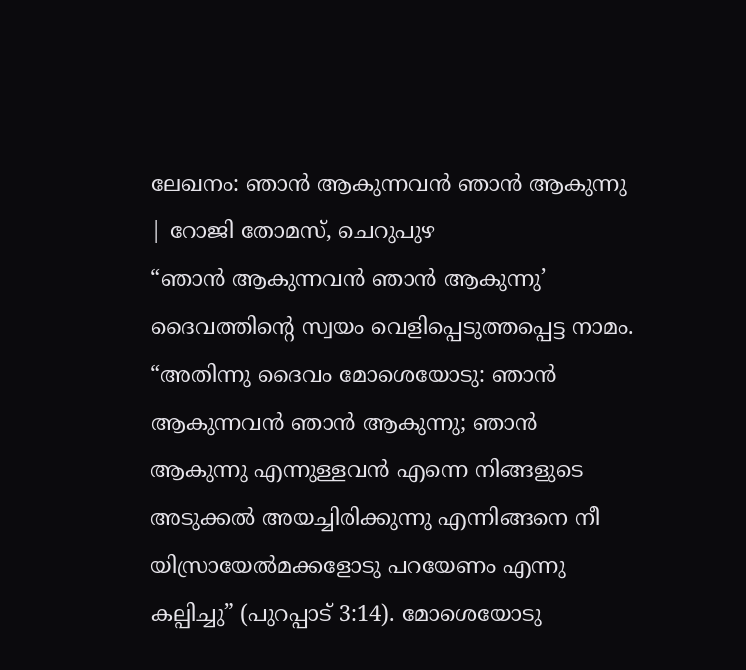ലേഖനം: ഞാൻ ആകുന്നവൻ ഞാൻ ആകുന്നു | റോജി തോമസ്, ചെറുപുഴ
“ഞാൻ ആകുന്നവൻ ഞാൻ ആകുന്നു’ ദൈവത്തിന്റെ സ്വയം വെളിപ്പെടുത്തപ്പെട്ട നാമം. “അതിന്നു ദൈവം മോശെയോടു: ഞാൻ ആകുന്നവൻ ഞാൻ ആകുന്നു; ഞാൻ ആകുന്നു എന്നുള്ളവൻ എന്നെ നിങ്ങളുടെ അടുക്കൽ അയച്ചിരിക്കുന്നു എന്നിങ്ങനെ നീ യിസ്രായേൽമക്കളോടു പറയേണം എന്നു കല്പിച്ചു” (പുറപ്പാട് 3:14). മോശെയോടു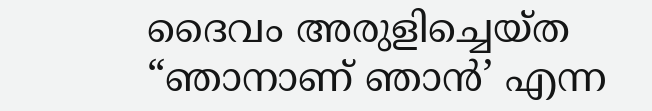ദൈവം അരുളിച്ചെയ്ത “ഞാനാണ് ഞാൻ’ എന്ന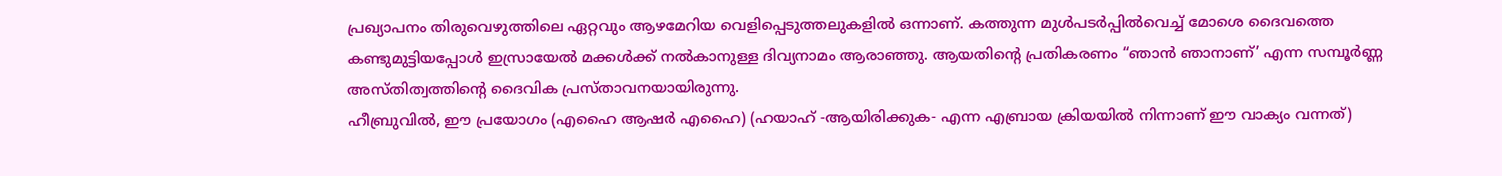പ്രഖ്യാപനം തിരുവെഴുത്തിലെ ഏറ്റവും ആഴമേറിയ വെളിപ്പെടുത്തലുകളിൽ ഒന്നാണ്. കത്തുന്ന മുൾപടർപ്പിൽവെച്ച് മോശെ ദൈവത്തെ കണ്ടുമുട്ടിയപ്പോൾ ഇസ്രായേൽ മക്കൾക്ക് നൽകാനുള്ള ദിവ്യനാമം ആരാഞ്ഞു. ആയതിന്റെ പ്രതികരണം “ഞാൻ ഞാനാണ്’ എന്ന സമ്പൂർണ്ണ അസ്തിത്വത്തിന്റെ ദൈവിക പ്രസ്താവനയായിരുന്നു.
ഹീബ്രുവിൽ, ഈ പ്രയോഗം (എഹൈ ആഷർ എഹൈ) (ഹയാഹ് -ആയിരിക്കുക- എന്ന എബ്രായ ക്രിയയിൽ നിന്നാണ് ഈ വാക്യം വന്നത്)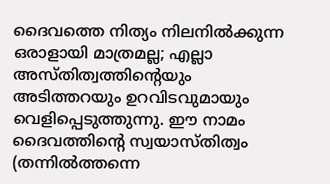ദൈവത്തെ നിത്യം നിലനിൽക്കുന്ന ഒരാളായി മാത്രമല്ല; എല്ലാ അസ്തിത്വത്തിന്റെയും അടിത്തറയും ഉറവിടവുമായും വെളിപ്പെടുത്തുന്നു. ഈ നാമം ദൈവത്തിന്റെ സ്വയാസ്തിത്വം (തന്നിൽത്തന്നെ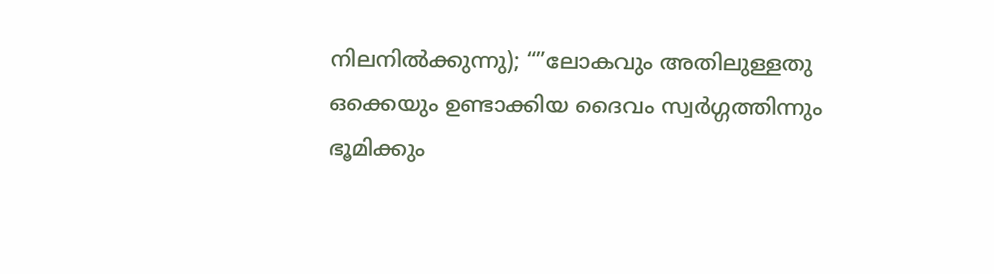നിലനിൽക്കുന്നു); “”ലോകവും അതിലുള്ളതു ഒക്കെയും ഉണ്ടാക്കിയ ദൈവം സ്വർഗ്ഗത്തിന്നും ഭൂമിക്കും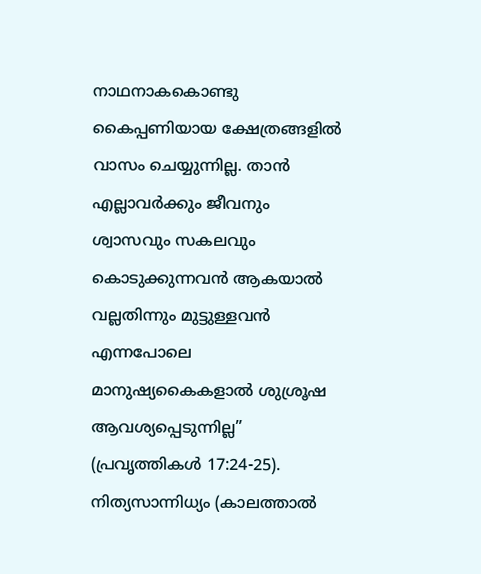നാഥനാകകൊണ്ടു കൈപ്പണിയായ ക്ഷേത്രങ്ങളിൽ വാസം ചെയ്യുന്നില്ല. താൻ എല്ലാവർക്കും ജീവനും ശ്വാസവും സകലവും കൊടുക്കുന്നവൻ ആകയാൽ വല്ലതിന്നും മുട്ടുള്ളവൻ എന്നപോലെ മാനുഷ്യകൈകളാൽ ശുശ്രൂഷ ആവശ്യപ്പെടുന്നില്ല” (പ്രവൃത്തികൾ 17:24-25). നിത്യസാന്നിധ്യം (കാലത്താൽ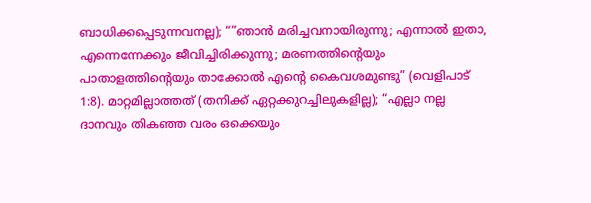ബാധിക്കപ്പെടുന്നവനല്ല); “”ഞാൻ മരിച്ചവനായിരുന്നു; എന്നാൽ ഇതാ, എന്നെന്നേക്കും ജീവിച്ചിരിക്കുന്നു; മരണത്തിന്റെയും പാതാളത്തിന്റെയും താക്കോൽ എന്റെ കൈവശമുണ്ടു” (വെളിപാട് 1:8). മാറ്റമില്ലാത്തത് (തനിക്ക് ഏറ്റക്കുറച്ചിലുകളില്ല); “എല്ലാ നല്ല ദാനവും തികഞ്ഞ വരം ഒക്കെയും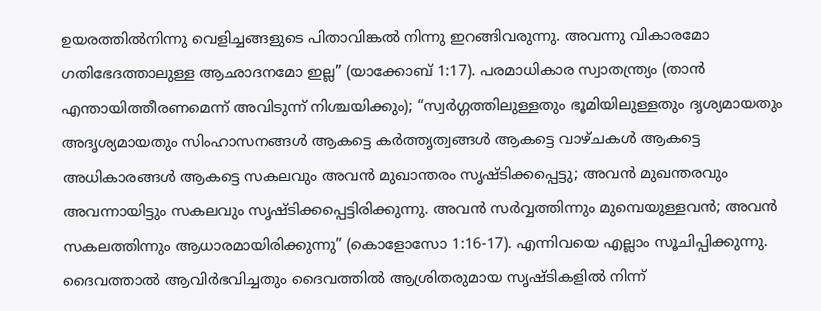ഉയരത്തിൽനിന്നു വെളിച്ചങ്ങളുടെ പിതാവിങ്കൽ നിന്നു ഇറങ്ങിവരുന്നു. അവന്നു വികാരമോ ഗതിഭേദത്താലുള്ള ആഛാദനമോ ഇല്ല” (യാക്കോബ് 1:17). പരമാധികാര സ്വാതന്ത്ര്യം (താൻ എന്തായിത്തീരണമെന്ന് അവിടുന്ന് നിശ്ചയിക്കും); “സ്വർഗ്ഗത്തിലുള്ളതും ഭൂമിയിലുള്ളതും ദൃശ്യമായതും അദൃശ്യമായതും സിംഹാസനങ്ങൾ ആകട്ടെ കർത്തൃത്വങ്ങൾ ആകട്ടെ വാഴ്ചകൾ ആകട്ടെ അധികാരങ്ങൾ ആകട്ടെ സകലവും അവൻ മുഖാന്തരം സൃഷ്ടിക്കപ്പെട്ടു; അവൻ മുഖന്തരവും അവന്നായിട്ടും സകലവും സൃഷ്ടിക്കപ്പെട്ടിരിക്കുന്നു. അവൻ സർവ്വത്തിന്നും മുമ്പെയുള്ളവൻ; അവൻ സകലത്തിന്നും ആധാരമായിരിക്കുന്നു” (കൊളോസോ 1:16-17). എന്നിവയെ എല്ലാം സൂചിപ്പിക്കുന്നു.
ദൈവത്താൽ ആവിർഭവിച്ചതും ദൈവത്തിൽ ആശ്രിതരുമായ സൃഷ്ടികളിൽ നിന്ന്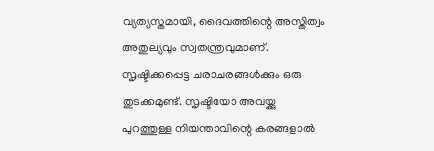വ്യത്യസ്തമായി, ദൈവത്തിന്റെ അസ്തിത്വം അതുല്യവും സ്വതന്ത്രവുമാണ്. സൃഷ്ടിക്കപ്പെട്ട ചരാചരങ്ങൾക്കും ഒരു തുടക്കമുണ്ട്. സൃഷ്ടിയോ അവയ്ക്കു പുറത്തുള്ള നിയന്താവിന്റെ കരങ്ങളാൽ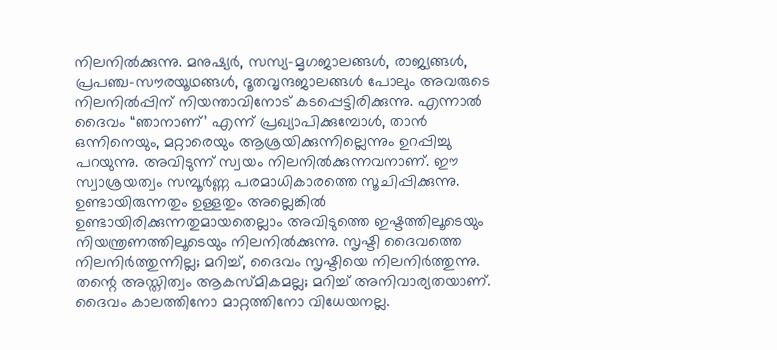നിലനിൽക്കുന്നു. മനുഷ്യർ, സസ്യ-മൃഗജാലങ്ങൾ, രാജ്യങ്ങൾ, പ്രപഞ്ച-സൗരയൂഥങ്ങൾ, ദൂതവൃന്ദജാലങ്ങൾ പോലും അവരുടെ നിലനിൽപ്പിന് നിയന്താവിനോട് കടപ്പെട്ടിരിക്കുന്നു. എന്നാൽ ദൈവം “ഞാനാണ്’ എന്ന് പ്രഖ്യാപിക്കുമ്പോൾ, താൻ ഒന്നിനെയും, മറ്റാരെയും ആശ്രയിക്കുന്നില്ലെന്നും ഉറപ്പിച്ചു പറയുന്നു. അവിടുന്ന് സ്വയം നിലനിൽക്കുന്നവനാണ്. ഈ സ്വാശ്രയത്വം സമ്പൂർണ്ണ പരമാധികാരത്തെ സൂചിപ്പിക്കുന്നു. ഉണ്ടായിരുന്നതും ഉള്ളതും അല്ലെങ്കിൽ ഉണ്ടായിരിക്കുന്നതുമായതെല്ലാം അവിടുത്തെ ഇഷ്ടത്തിലൂടെയും നിയന്ത്രണത്തിലൂടെയും നിലനിൽക്കുന്നു. സൃഷ്ടി ദൈവത്തെ നിലനിർത്തുന്നില്ല; മറിച്ച്, ദൈവം സൃഷ്ടിയെ നിലനിർത്തുന്നു. തന്റെ അസ്തിത്വം ആകസ്മികമല്ല; മറിച്ച് അനിവാര്യതയാണ്.
ദൈവം കാലത്തിനോ മാറ്റത്തിനോ വിധേയനല്ല.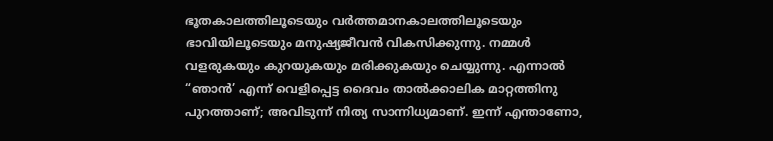ഭൂതകാലത്തിലൂടെയും വർത്തമാനകാലത്തിലൂടെയും ഭാവിയിലൂടെയും മനുഷ്യജീവൻ വികസിക്കുന്നു. നമ്മൾ വളരുകയും കുറയുകയും മരിക്കുകയും ചെയ്യുന്നു. എന്നാൽ “ഞാൻ’ എന്ന് വെളിപ്പെട്ട ദൈവം താൽക്കാലിക മാറ്റത്തിനു പുറത്താണ്; അവിടുന്ന് നിത്യ സാന്നിധ്യമാണ്. ഇന്ന് എന്താണോ,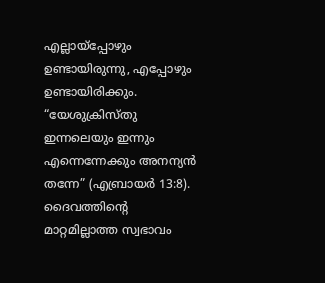എല്ലായ്പ്പോഴും ഉണ്ടായിരുന്നു, എപ്പോഴും ഉണ്ടായിരിക്കും. “യേശുക്രിസ്തു ഇന്നലെയും ഇന്നും എന്നെന്നേക്കും അനന്യൻ തന്നേ” (എബ്രായർ 13:8). ദൈവത്തിന്റെ മാറ്റമില്ലാത്ത സ്വഭാവം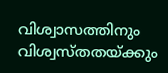വിശ്വാസത്തിനും വിശ്വസ്തതയ്ക്കും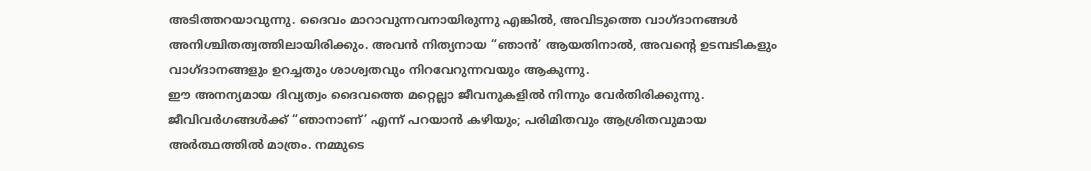അടിത്തറയാവുന്നു. ദൈവം മാറാവുന്നവനായിരുന്നു എങ്കിൽ, അവിടുത്തെ വാഗ്ദാനങ്ങൾ അനിശ്ചിതത്വത്തിലായിരിക്കും. അവൻ നിത്യനായ “ഞാൻ’ ആയതിനാൽ, അവന്റെ ഉടമ്പടികളും വാഗ്ദാനങ്ങളും ഉറച്ചതും ശാശ്വതവും നിറവേറുന്നവയും ആകുന്നു.
ഈ അനന്യമായ ദിവ്യത്വം ദൈവത്തെ മറ്റെല്ലാ ജീവനുകളിൽ നിന്നും വേർതിരിക്കുന്നു. ജീവിവർഗങ്ങൾക്ക് “ഞാനാണ്’ എന്ന് പറയാൻ കഴിയും; പരിമിതവും ആശ്രിതവുമായ അർത്ഥത്തിൽ മാത്രം. നമ്മുടെ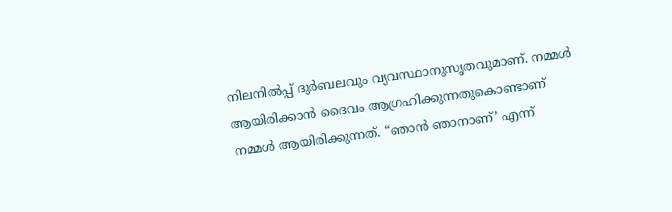നിലനിൽപ്പ് ദുർബലവും വ്യവസ്ഥാനുസൃതവുമാണ്. നമ്മൾ ആയിരിക്കാൻ ദൈവം ആഗ്രഹിക്കുന്നതുകൊണ്ടാണ് നമ്മൾ ആയിരിക്കുന്നത്. “ഞാൻ ഞാനാണ്’ എന്ന്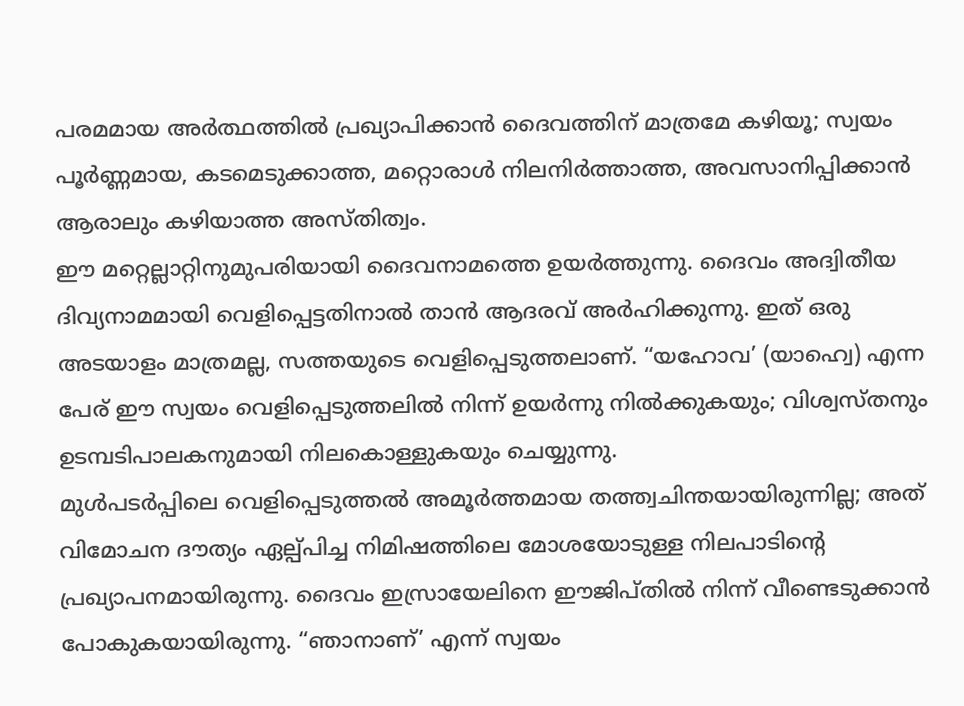പരമമായ അർത്ഥത്തിൽ പ്രഖ്യാപിക്കാൻ ദൈവത്തിന് മാത്രമേ കഴിയൂ; സ്വയം പൂർണ്ണമായ, കടമെടുക്കാത്ത, മറ്റൊരാൾ നിലനിർത്താത്ത, അവസാനിപ്പിക്കാൻ ആരാലും കഴിയാത്ത അസ്തിത്വം.
ഈ മറ്റെല്ലാറ്റിനുമുപരിയായി ദൈവനാമത്തെ ഉയർത്തുന്നു. ദൈവം അദ്വിതീയ ദിവ്യനാമമായി വെളിപ്പെട്ടതിനാൽ താൻ ആദരവ് അർഹിക്കുന്നു. ഇത് ഒരു അടയാളം മാത്രമല്ല, സത്തയുടെ വെളിപ്പെടുത്തലാണ്. “യഹോവ’ (യാഹ്വെ) എന്ന പേര് ഈ സ്വയം വെളിപ്പെടുത്തലിൽ നിന്ന് ഉയർന്നു നിൽക്കുകയും; വിശ്വസ്തനും ഉടമ്പടിപാലകനുമായി നിലകൊള്ളുകയും ചെയ്യുന്നു.
മുൾപടർപ്പിലെ വെളിപ്പെടുത്തൽ അമൂർത്തമായ തത്ത്വചിന്തയായിരുന്നില്ല; അത് വിമോചന ദൗത്യം ഏല്പ്പിച്ച നിമിഷത്തിലെ മോശയോടുള്ള നിലപാടിന്റെ പ്രഖ്യാപനമായിരുന്നു. ദൈവം ഇസ്രായേലിനെ ഈജിപ്തിൽ നിന്ന് വീണ്ടെടുക്കാൻ പോകുകയായിരുന്നു. “ഞാനാണ്’ എന്ന് സ്വയം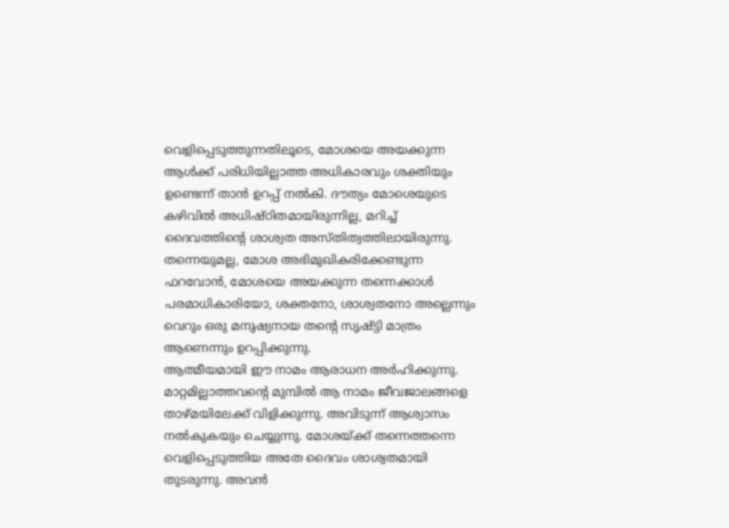വെളിപ്പെടുത്തുന്നതിലൂടെ, മോശയെ അയക്കുന്ന ആൾക്ക് പരിധിയില്ലാത്ത അധികാരവും ശക്തിയും ഉണ്ടെന്ന് താൻ ഉറപ്പ് നൽകി. ദൗത്യം മോശെയുടെ കഴിവിൽ അധിഷ്ഠിതമായിരുന്നില്ല, മറിച്ച് ദൈവത്തിന്റെ ശാശ്വത അസ്തിത്വത്തിലായിരുന്നു. തന്നെയുമല്ല, മോശ അഭിമുഖികരിക്കേണ്ടുന്ന ഫറവോൻ, മോശയെ അയക്കുന്ന തന്നെക്കാൾ പരമാധികാരിയോ, ശക്തനോ, ശാശ്വതനോ അല്ലെന്നും വെറും ഒരു മനുഷ്യനായ തന്റെ സൃഷ്ട്ടി മാത്രം ആണെന്നും ഉറപ്പിക്കുന്നു.
ആത്മീയമായി ഈ നാമം ആരാധന അർഹിക്കുന്നു. മാറ്റമില്ലാത്തവന്റെ മുമ്പിൽ ആ നാമം ജീവജാലങ്ങളെ താഴ്മയിലേക്ക് വിളിക്കുന്നു. അവിടുന്ന് ആശ്വാസം നൽകുകയും ചെയ്യുന്നു. മോശയ്ക്ക് തന്നെത്തന്നെ വെളിപ്പെടുത്തിയ അതേ ദൈവം ശാശ്വതമായി തുടരുന്നു. അവൻ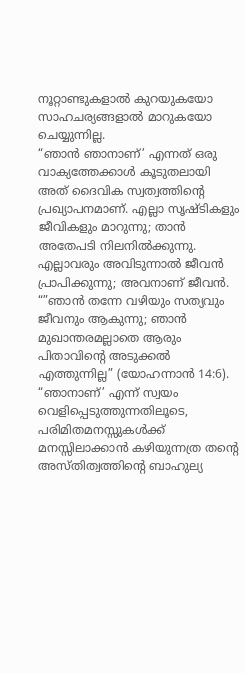നൂറ്റാണ്ടുകളാൽ കുറയുകയോ സാഹചര്യങ്ങളാൽ മാറുകയോ ചെയ്യുന്നില്ല.
“ഞാൻ ഞാനാണ്’ എന്നത് ഒരു വാക്യത്തേക്കാൾ കൂടുതലായി അത് ദൈവിക സ്വത്വത്തിന്റെ പ്രഖ്യാപനമാണ്. എല്ലാ സൃഷ്ടികളും ജീവികളും മാറുന്നു; താൻ അതേപടി നിലനിൽക്കുന്നു. എല്ലാവരും അവിടുന്നാൽ ജീവൻ പ്രാപിക്കുന്നു; അവനാണ് ജീവൻ. “”ഞാൻ തന്നേ വഴിയും സത്യവും ജീവനും ആകുന്നു; ഞാൻ മുഖാന്തരമല്ലാതെ ആരും പിതാവിന്റെ അടുക്കൽ എത്തുന്നില്ല” (യോഹന്നാൻ 14:6). “ഞാനാണ്’ എന്ന് സ്വയം വെളിപ്പെടുത്തുന്നതിലൂടെ, പരിമിതമനസ്സുകൾക്ക് മനസ്സിലാക്കാൻ കഴിയുന്നത്ര തന്റെ അസ്തിത്വത്തിന്റെ ബാഹുല്യ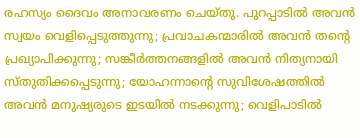രഹസ്യം ദൈവം അനാവരണം ചെയ്തു. പുറപ്പാടിൽ അവൻ സ്വയം വെളിപ്പെടുത്തുന്നു; പ്രവാചകന്മാരിൽ അവൻ തന്റെ പ്രഖ്യാപിക്കുന്നു; സങ്കീർത്തനങ്ങളിൽ അവൻ നിത്യനായി സ്തുതിക്കപ്പെടുന്നു; യോഹന്നാന്റെ സുവിശേഷത്തിൽ അവൻ മനുഷ്യരുടെ ഇടയിൽ നടക്കുന്നു; വെളിപാടിൽ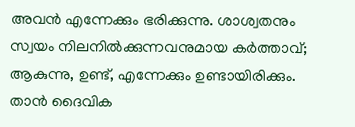അവൻ എന്നേക്കും ഭരിക്കുന്നു. ശാശ്വതനും സ്വയം നിലനിൽക്കുന്നവനുമായ കർത്താവ്; ആകുന്നു, ഉണ്ട്, എന്നേക്കും ഉണ്ടായിരിക്കും. താൻ ദൈവിക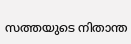സത്തയുടെ നിതാന്ത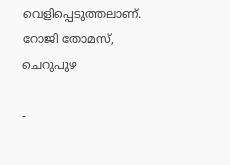വെളിപ്പെടുത്തലാണ്.
റോജി തോമസ്, ചെറുപുഴ

-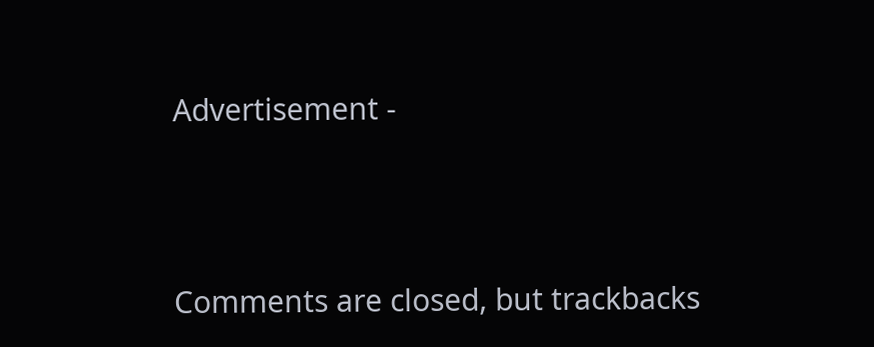Advertisement -



Comments are closed, but trackbacks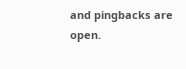and pingbacks are open.